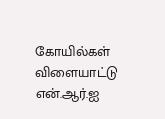கோயில்கள்
விளையாட்டு
என்.ஆர்.ஐ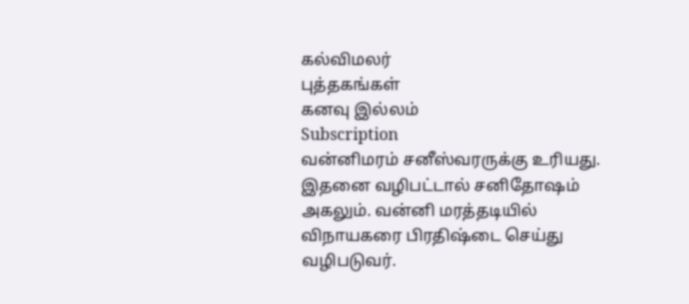கல்விமலர்
புத்தகங்கள்
கனவு இல்லம்
Subscription
வன்னிமரம் சனீஸ்வரருக்கு உரியது. இதனை வழிபட்டால் சனிதோஷம் அகலும். வன்னி மரத்தடியில் விநாயகரை பிரதிஷ்டை செய்து வழிபடுவர்.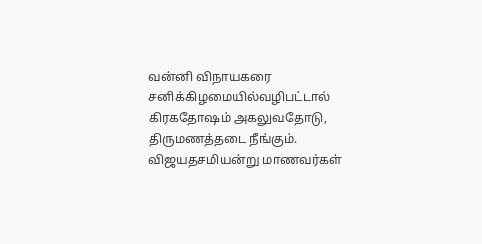வன்னி விநாயகரை சனிக்கிழமையில்வழிபட்டால் கிரகதோஷம் அகலுவதோடு, திருமணத்தடை நீங்கும். விஜயதசமியன்று மாணவர்கள்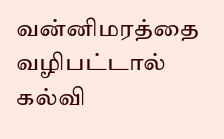வன்னிமரத்தை வழிபட்டால் கல்வி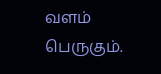வளம் பெருகும்.